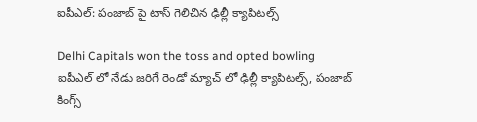ఐపీఎల్: పంజాబ్ పై టాస్ గెలిచిన ఢిల్లీ క్యాపిటల్స్

Delhi Capitals won the toss and opted bowling
ఐపీఎల్ లో నేడు జరిగే రెండో మ్యాచ్ లో ఢిల్లీ క్యాపిటల్స్, పంజాబ్ కింగ్స్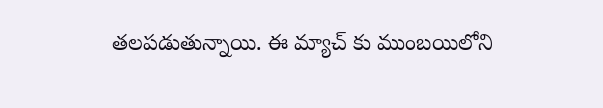తలపడుతున్నాయి. ఈ మ్యాచ్ కు ముంబయిలోని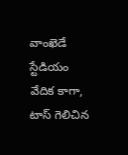వాంఖెడే స్టేడియం వేదిక కాగా, టాస్ గెలిచిన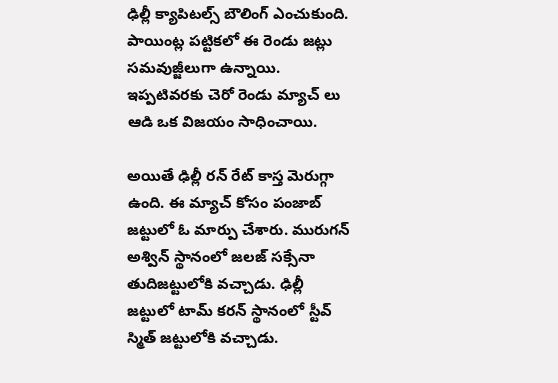ఢిల్లీ క్యాపిటల్స్ బౌలింగ్ ఎంచుకుంది. పాయింట్ల పట్టికలో ఈ రెండు జట్లు సమవుజ్జీలుగా ఉన్నాయి. ఇప్పటివరకు చెరో రెండు మ్యాచ్ లు ఆడి ఒక విజయం సాధించాయి.

అయితే ఢిల్లీ రన్ రేట్ కాస్త మెరుగ్గా ఉంది. ఈ మ్యాచ్ కోసం పంజాబ్ జట్టులో ఓ మార్పు చేశారు. మురుగన్ అశ్విన్ స్థానంలో జలజ్ సక్సేనా తుదిజట్టులోకి వచ్చాడు. ఢిల్లీ జట్టులో టామ్ కరన్ స్థానంలో స్టీవ్ స్మిత్ జట్టులోకి వచ్చాడు.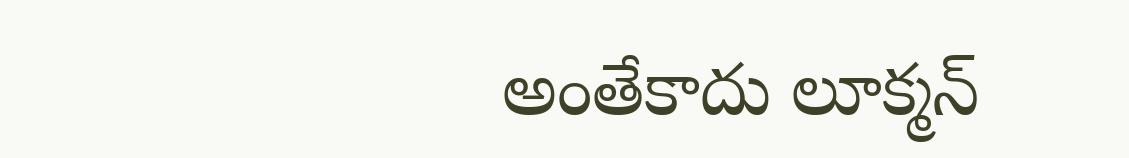అంతేకాదు లూక్మన్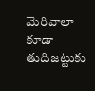మెరివాలా కూడా తుదిజట్టుకు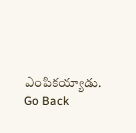ఎంపికయ్యాడు.
Go Back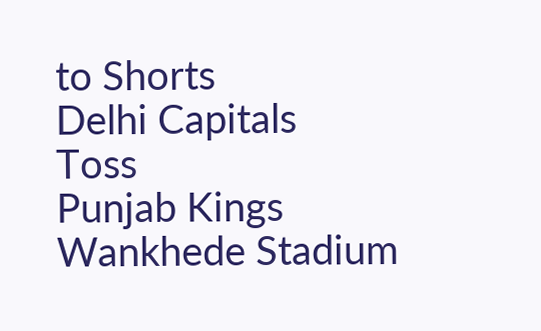to Shorts
Delhi Capitals
Toss
Punjab Kings
Wankhede Stadium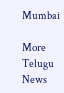Mumbai

More Telugu News